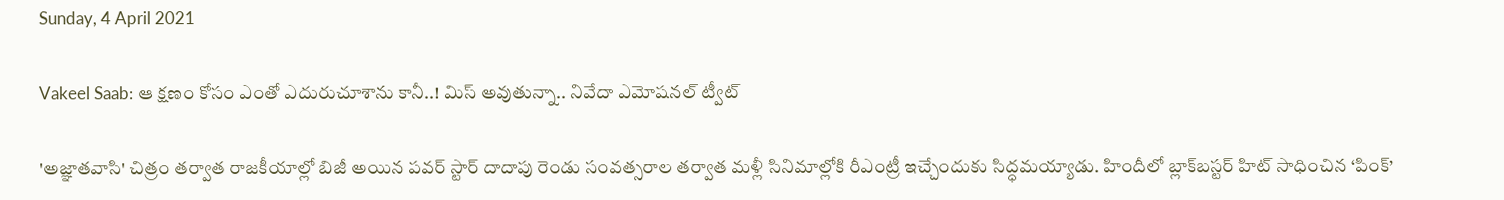Sunday, 4 April 2021

Vakeel Saab: ఆ క్షణం కోసం ఎంతో ఎదురుచూశాను కానీ..! మిస్ అవుతున్నా.. నివేదా ఎమోషనల్ ట్వీట్

'అజ్ఞాతవాసి' చిత్రం తర్వాత రాజకీయాల్లో బిజీ అయిన పవర్ స్టార్ దాదాపు రెండు సంవత్సరాల తర్వాత మళ్లీ సినిమాల్లోకి రీఎంట్రీ ఇచ్చేందుకు సిద్ధమయ్యాడు. హిందీలో బ్లాక్‌బస్టర్ హిట్ సాధించిన ‘పింక్’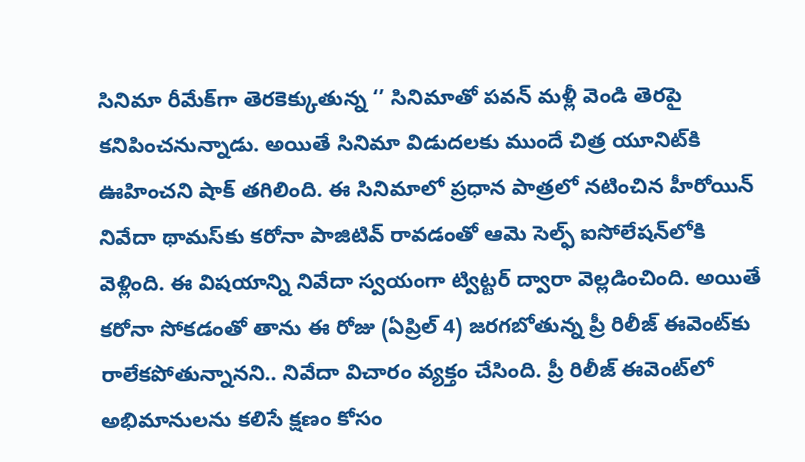సినిమా రీమేక్‌గా తెరకెక్కుతున్న ‘’ సినిమాతో పవన్ మళ్లీ వెండి తెరపై కనిపించనున్నాడు. అయితే సినిమా విడుదలకు ముందే చిత్ర యూనిట్‌కి ఊహించని షాక్ తగిలింది. ఈ సినిమాలో ప్రధాన పాత్రలో నటించిన హీరోయిన్ నివేదా థామస్‌కు కరోనా పాజిటివ్ రావడంతో ఆమె సెల్ఫ్ ఐసోలేషన్‌లోకి వెళ్లింది. ఈ విషయాన్ని నివేదా స్వయంగా ట్విట్టర్ ద్వారా వెల్లడించింది. అయితే కరోనా సోకడంతో తాను ఈ రోజు (ఏప్రిల్ 4) జరగబోతున్న ప్రీ రిలీజ్ ఈవెంట్‌కు రాలేకపోతున్నానని.. నివేదా విచారం వ్యక్తం చేసింది. ప్రీ రిలీజ్ ఈవెంట్‌లో అభిమానులను కలిసే క్షణం కోసం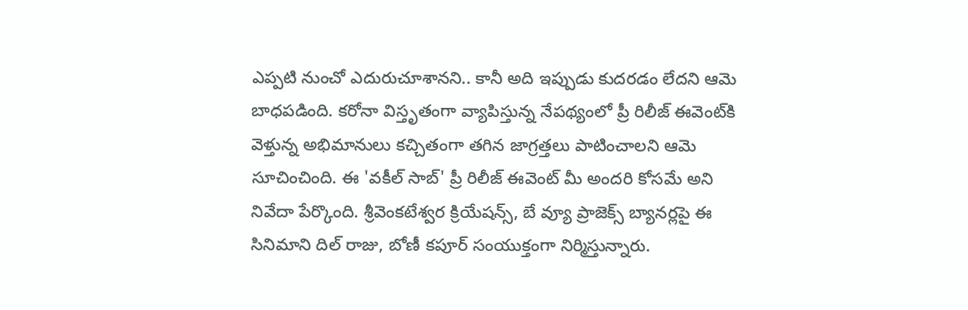ఎప్పటి నుంచో ఎదురుచూశానని.. కానీ అది ఇప్పుడు కుదరడం లేదని ఆమె బాధపడింది. కరోనా విస్తృతంగా వ్యాపిస్తున్న నేపథ్యంలో ప్రీ రిలీజ్ ఈవెంట్‌కి వెళ్తున్న అభిమానులు కచ్చితంగా తగిన జాగ్రత్తలు పాటించాలని ఆమె సూచించింది. ఈ 'వకీల్ సాబ్' ప్రీ రిలీజ్ ఈవెంట్ మీ అందరి కోసమే అని నివేదా పేర్కొంది. శ్రీవెంకటేశ్వర క్రియేషన్స్, బే వ్యూ ప్రాజెక్స్ బ్యానర్లపై ఈ సినిమాని దిల్ రాజు, బోణీ కపూర్ సంయుక్తంగా నిర్మిస్తున్నారు.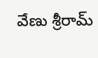వేణు శ్రీరామ్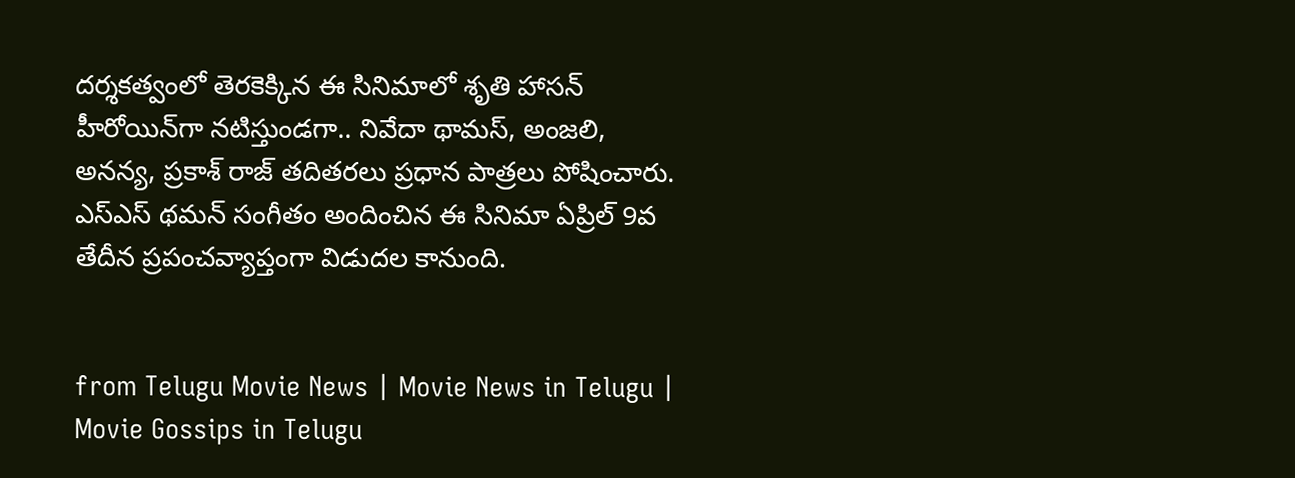దర్శకత్వంలో తెరకెక్కిన ఈ సినిమాలో శృతి హాసన్ హీరోయిన్‌గా నటిస్తుండగా.. నివేదా థామస్, అంజలి, అనన్య, ప్రకాశ్ రాజ్ తదితరలు ప్రధాన పాత్రలు పోషించారు. ఎస్ఎస్ థమన్ సంగీతం అందించిన ఈ సినిమా ఏప్రిల్ 9వ తేదీన ప్రపంచవ్యాప్తంగా విడుదల కానుంది.


from Telugu Movie News | Movie News in Telugu | Movie Gossips in Telugu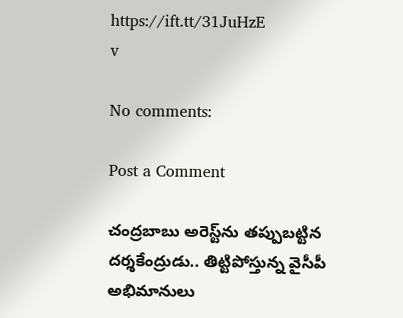https://ift.tt/31JuHzE
v

No comments:

Post a Comment

చంద్రబాబు అరెస్ట్‌ను తప్పుబట్టిన దర్శకేంద్రుడు.. తిట్టిపోస్తున్న వైసీపీ అభిమానులు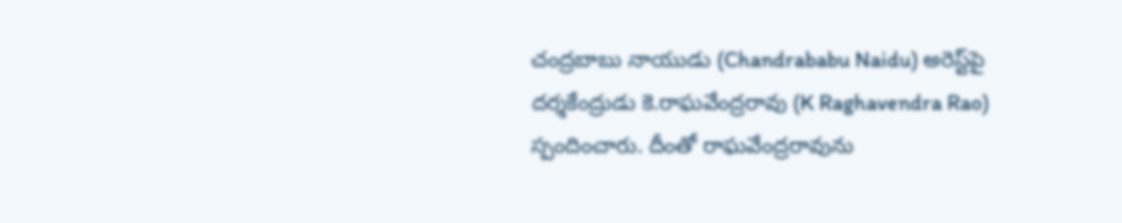చంద్రబాబు నాయుడు (Chandrababu Naidu) అరెస్ట్‌పై దర్శకేంద్రుడు కె.రాఘవేంద్రరావు (K Raghavendra Rao) స్పందించారు. దీంతో రాఘవేంద్రరావును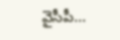వైసీపీ...